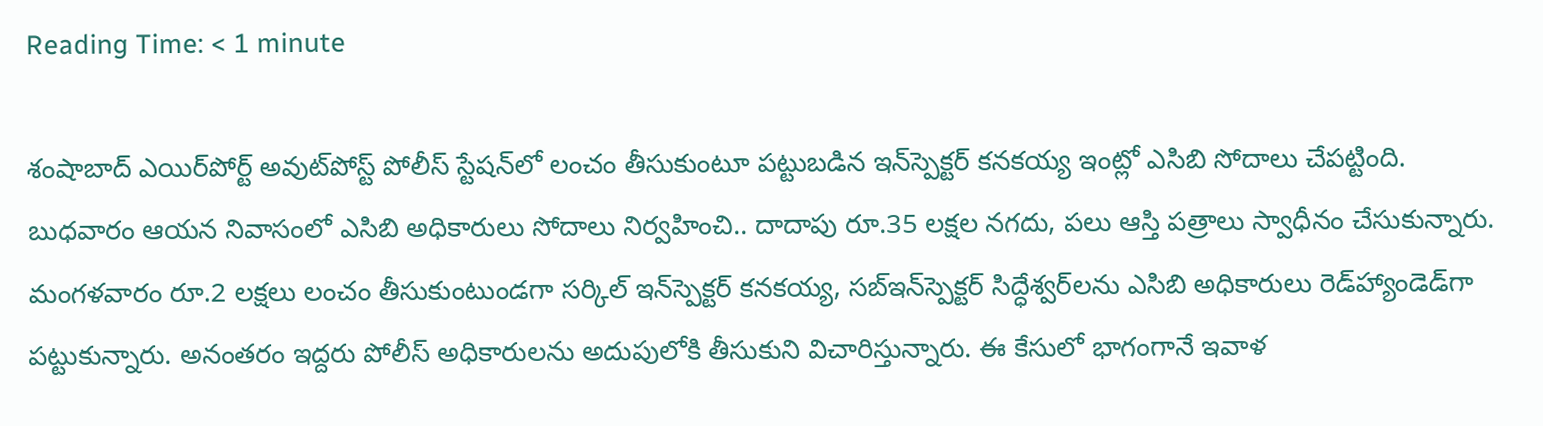Reading Time: < 1 minute

శంషాబాద్ ఎయిర్‌పోర్ట్ అవుట్‌పోస్ట్ పోలీస్ స్టేషన్‌లో లంచం తీసుకుంటూ పట్టుబడిన ఇన్‌స్పెక్టర్‌ కనకయ్య ఇంట్లో ఎసిబి సోదాలు చేపట్టింది. బుధవారం ఆయన నివాసంలో ఎసిబి అధికారులు సోదాలు నిర్వహించి.. దాదాపు రూ.35 లక్షల నగదు, పలు ఆస్తి పత్రాలు స్వాధీనం చేసుకున్నారు. మంగళవారం రూ.2 లక్షలు లంచం తీసుకుంటుండగా సర్కిల్ ఇన్‌స్పెక్టర్ కనకయ్య, సబ్‌ఇన్‌స్పెక్టర్ సిద్ధేశ్వర్‌లను ఎసిబి అధికారులు రెడ్‌హ్యాండెడ్‌గా పట్టుకున్నారు. అనంతరం ఇద్దరు పోలీస్ అధికారులను అదుపులోకి తీసుకుని విచారిస్తున్నారు. ఈ కేసులో భాగంగానే ఇవాళ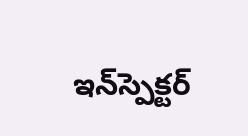ఇన్‌స్పెక్టర్‌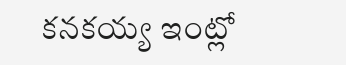కనకయ్య ఇంట్లో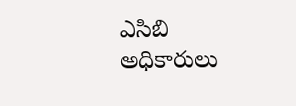ఎసిబి అధికారులు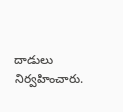దాడులు నిర్వహించారు.